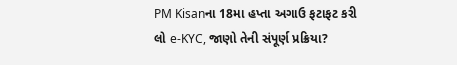PM Kisanના 18મા હપ્તા અગાઉ ફટાફટ કરી લો e-KYC, જાણો તેની સંપૂર્ણ પ્રક્રિયા?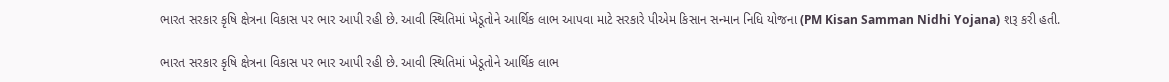ભારત સરકાર કૃષિ ક્ષેત્રના વિકાસ પર ભાર આપી રહી છે. આવી સ્થિતિમાં ખેડૂતોને આર્થિક લાભ આપવા માટે સરકારે પીએમ કિસાન સન્માન નિધિ યોજના (PM Kisan Samman Nidhi Yojana) શરૂ કરી હતી.

ભારત સરકાર કૃષિ ક્ષેત્રના વિકાસ પર ભાર આપી રહી છે. આવી સ્થિતિમાં ખેડૂતોને આર્થિક લાભ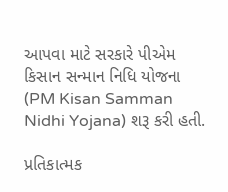આપવા માટે સરકારે પીએમ કિસાન સન્માન નિધિ યોજના (PM Kisan Samman Nidhi Yojana) શરૂ કરી હતી.

પ્રતિકાત્મક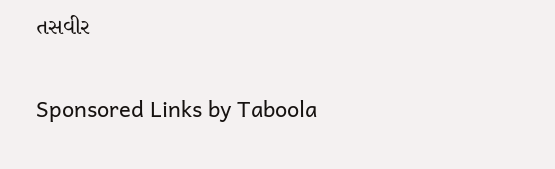તસવીર

Sponsored Links by Taboola